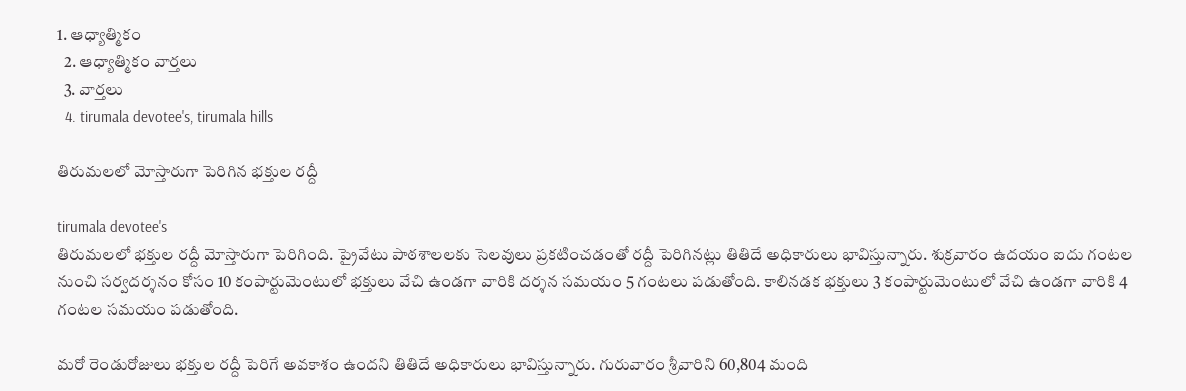1. ఆధ్యాత్మికం
  2. ఆధ్యాత్మికం వార్తలు
  3. వార్తలు
  4. tirumala devotee's, tirumala hills

తిరుమలలో మోస్తారుగా పెరిగిన భక్తుల రద్దీ

tirumala devotee's
తిరుమలలో భక్తుల రద్దీ మోస్తారుగా పెరిగింది. ప్రైవేటు పాఠశాలలకు సెలవులు ప్రకటించడంతో రద్దీ పెరిగినట్లు తితిదే అధికారులు భావిస్తున్నారు. శుక్రవారం ఉదయం ఐదు గంటల నుంచి సర్వదర్శనం కోసం 10 కంపార్టుమెంటులో భక్తులు వేచి ఉండగా వారికి దర్శన సమయం 5 గంటలు పడుతోంది. కాలినడక భక్తులు 3 కంపార్టుమెంటులో వేచి ఉండగా వారికి 4 గంటల సమయం పడుతోంది.

మరో రెండురోజులు భక్తుల రద్దీ పెరిగే అవకాశం ఉందని తితిదే అధికారులు భావిస్తున్నారు. గురువారం శ్రీవారిని 60,804 మంది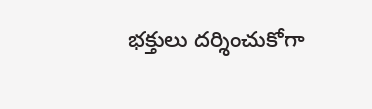భక్తులు దర్శించుకోగా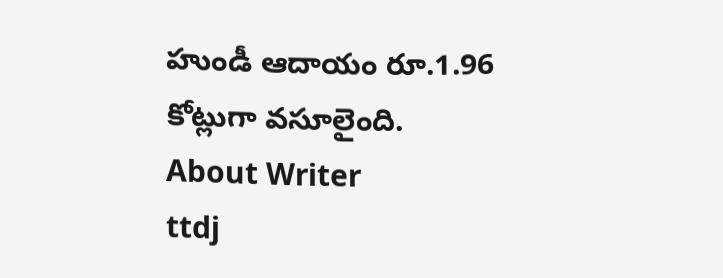హుండీ ఆదాయం రూ.1.96 కోట్లుగా వసూలైంది.
About Writer
ttdj